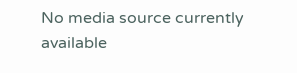No media source currently available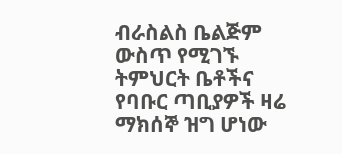ብራስልስ ቤልጅም ውስጥ የሚገኙ ትምህርት ቤቶችና የባቡር ጣቢያዎች ዛሬ ማክሰኞ ዝግ ሆነው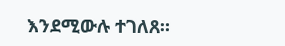እንደሚውሉ ተገለጸ።